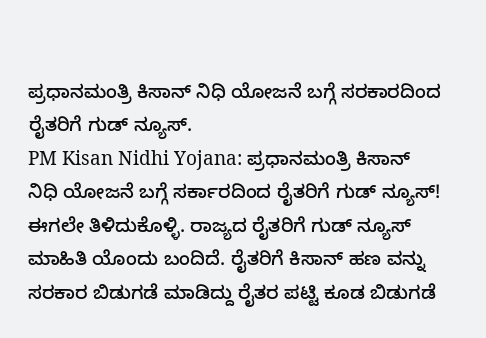ಪ್ರಧಾನಮಂತ್ರಿ ಕಿಸಾನ್ ನಿಧಿ ಯೋಜನೆ ಬಗ್ಗೆ ಸರಕಾರದಿಂದ ರೈತರಿಗೆ ಗುಡ್ ನ್ಯೂಸ್.
PM Kisan Nidhi Yojana: ಪ್ರಧಾನಮಂತ್ರಿ ಕಿಸಾನ್ ನಿಧಿ ಯೋಜನೆ ಬಗ್ಗೆ ಸರ್ಕಾರದಿಂದ ರೈತರಿಗೆ ಗುಡ್ ನ್ಯೂಸ್! ಈಗಲೇ ತಿಳಿದುಕೊಳ್ಳಿ. ರಾಜ್ಯದ ರೈತರಿಗೆ ಗುಡ್ ನ್ಯೂಸ್ ಮಾಹಿತಿ ಯೊಂದು ಬಂದಿದೆ. ರೈತರಿಗೆ ಕಿಸಾನ್ ಹಣ ವನ್ನು ಸರಕಾರ ಬಿಡುಗಡೆ ಮಾಡಿದ್ದು ರೈತರ ಪಟ್ಟಿ ಕೂಡ ಬಿಡುಗಡೆ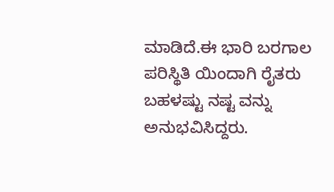ಮಾಡಿದೆ.ಈ ಭಾರಿ ಬರಗಾಲ ಪರಿಸ್ಥಿತಿ ಯಿಂದಾಗಿ ರೈತರು ಬಹಳಷ್ಟು ನಷ್ಟ ವನ್ನು ಅನುಭವಿಸಿದ್ದರು.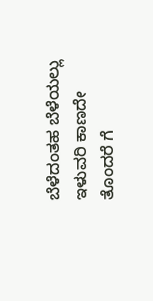ಬೆಳೆದಂತಹ ಬೆಳೆಯಲ್ಲು ಇಳುವರಿ ಕಾಣದೇ ತೊಂದರೆ ಗೆ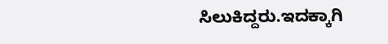ಸಿಲುಕಿದ್ದರು.ಇದಕ್ಕಾಗಿ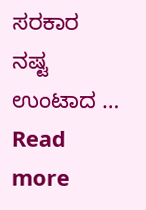ಸರಕಾರ ನಷ್ಟ ಉಂಟಾದ … Read more